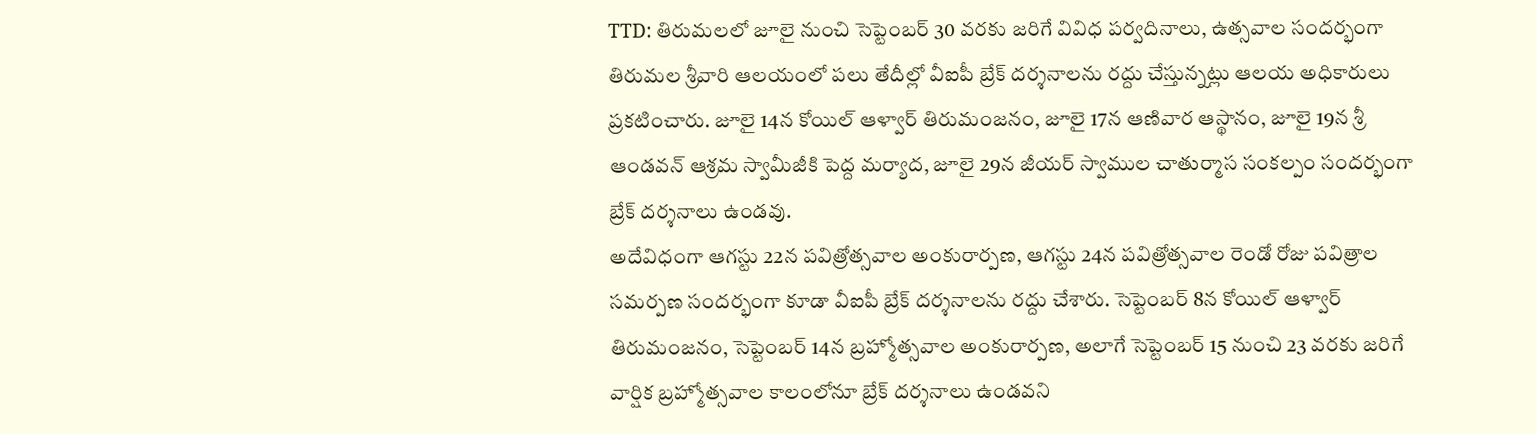TTD: తిరుమలలో జూలై నుంచి సెప్టెంబర్ 30 వరకు జరిగే వివిధ పర్వదినాలు, ఉత్సవాల సందర్భంగా తిరుమల శ్రీవారి ఆలయంలో పలు తేదీల్లో వీఐపీ బ్రేక్ దర్శనాలను రద్దు చేస్తున్నట్లు ఆలయ అధికారులు ప్రకటించారు. జూలై 14న కోయిల్ ఆళ్వార్ తిరుమంజనం, జూలై 17న ఆణివార ఆస్థానం, జూలై 19న శ్రీ ఆండవన్ ఆశ్రమ స్వామీజీకి పెద్ద మర్యాద, జూలై 29న జీయర్ స్వాముల చాతుర్మాస సంకల్పం సందర్భంగా బ్రేక్ దర్శనాలు ఉండవు.
అదేవిధంగా ఆగస్టు 22న పవిత్రోత్సవాల అంకురార్పణ, ఆగస్టు 24న పవిత్రోత్సవాల రెండో రోజు పవిత్రాల సమర్పణ సందర్భంగా కూడా వీఐపీ బ్రేక్ దర్శనాలను రద్దు చేశారు. సెప్టెంబర్ 8న కోయిల్ ఆళ్వార్ తిరుమంజనం, సెప్టెంబర్ 14న బ్రహ్మోత్సవాల అంకురార్పణ, అలాగే సెప్టెంబర్ 15 నుంచి 23 వరకు జరిగే వార్షిక బ్రహ్మోత్సవాల కాలంలోనూ బ్రేక్ దర్శనాలు ఉండవని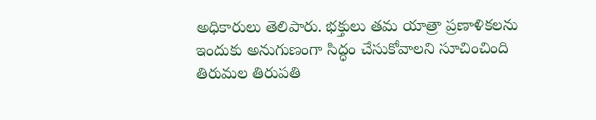అధికారులు తెలిపారు. భక్తులు తమ యాత్రా ప్రణాళికలను ఇందుకు అనుగుణంగా సిద్ధం చేసుకోవాలని సూచించింది తిరుమల తిరుపతి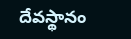దేవస్థానం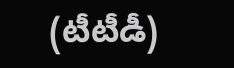(టీటీడీ)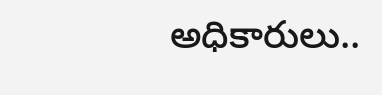అధికారులు..